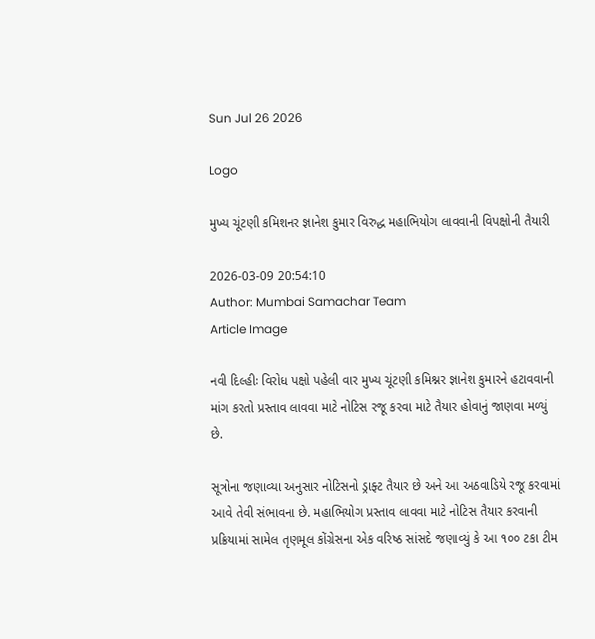Sun Jul 26 2026

Logo

મુખ્ય ચૂંટણી કમિશનર જ્ઞાનેશ કુમાર વિરુદ્ધ મહાભિયોગ લાવવાની વિપક્ષોની તૈયારી

2026-03-09 20:54:10
Author: Mumbai Samachar Team
Article Image

નવી દિલ્હીઃ વિરોધ પક્ષો પહેલી વાર મુખ્ય ચૂંટણી કમિશ્નર જ્ઞાનેશ કુમારને હટાવવાની માંગ કરતો પ્રસ્તાવ લાવવા માટે નોટિસ રજૂ કરવા માટે તૈયાર હોવાનું જાણવા મળ્યું છે.

સૂત્રોના જણાવ્યા અનુસાર નોટિસનો ડ્રાફ્ટ તૈયાર છે અને આ અઠવાડિયે રજૂ કરવામાં આવે તેવી સંભાવના છે. મહાભિયોગ પ્રસ્તાવ લાવવા માટે નોટિસ તૈયાર કરવાની પ્રક્રિયામાં સામેલ તૃણમૂલ કોંગ્રેસના એક વરિષ્ઠ સાંસદે જણાવ્યું કે આ ૧૦૦ ટકા ટીમ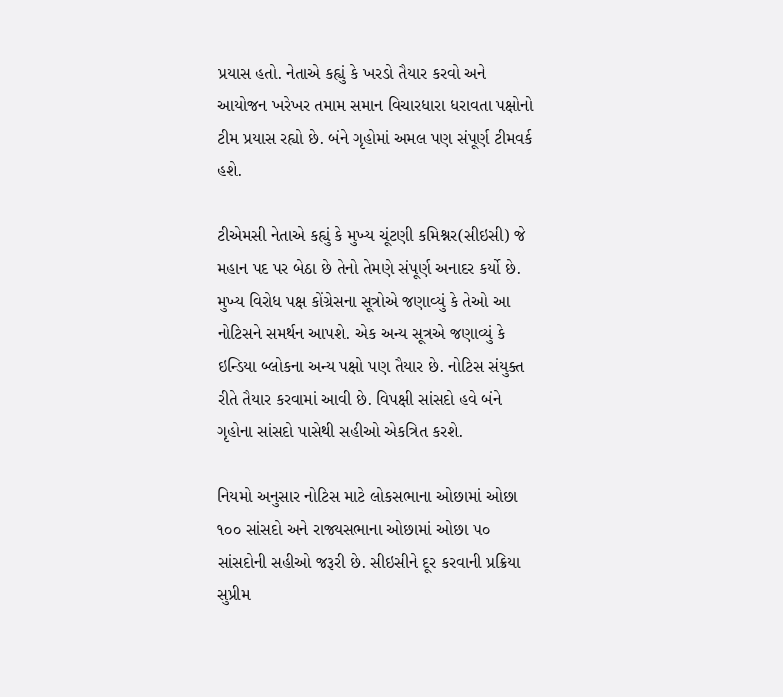પ્રયાસ હતો. નેતાએ કહ્યું કે ખરડો તૈયાર કરવો અને આયોજન ખરેખર તમામ સમાન વિચારધારા ધરાવતા પક્ષોનો ટીમ પ્રયાસ રહ્યો છે. બંને ગૃહોમાં અમલ પણ સંપૂર્ણ ટીમવર્ક હશે.

ટીએમસી નેતાએ કહ્યું કે મુખ્ય ચૂંટણી કમિશ્નર(સીઇસી) જે મહાન પદ પર બેઠા છે તેનો તેમણે સંપૂર્ણ અનાદર કર્યો છે. મુખ્ય વિરોધ પક્ષ કોંગ્રેસના સૂત્રોએ જણાવ્યું કે તેઓ આ નોટિસને સમર્થન આપશે. એક અન્ય સૂત્રએ જણાવ્યું કે ઇન્ડિયા બ્લોકના અન્ય પક્ષો પણ તૈયાર છે. નોટિસ સંયુક્ત રીતે તૈયાર કરવામાં આવી છે. વિપક્ષી સાંસદો હવે બંને ગૃહોના સાંસદો પાસેથી સહીઓ એકત્રિત કરશે.

નિયમો અનુસાર નોટિસ માટે લોકસભાના ઓછામાં ઓછા ૧૦૦ સાંસદો અને રાજ્યસભાના ઓછામાં ઓછા ૫૦ સાંસદોની સહીઓ જરૂરી છે. સીઇસીને દૂર કરવાની પ્રક્રિયા સુપ્રીમ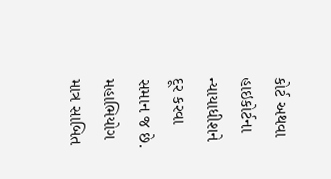કોર્ટ અથવા હાઇકોર્ટના ન્યાયાધીશને દૂર કરવા સમાન જ છે. મહાભિયોગ માત્ર સાબિત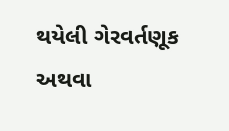થયેલી ગેરવર્તણૂક અથવા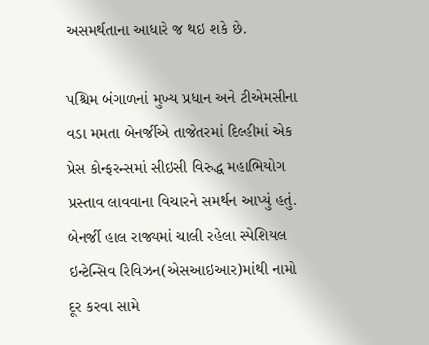અસમર્થતાના આધારે જ થઇ શકે છે.

પશ્ચિમ બંગાળનાં મુખ્ય પ્રધાન અને ટીએમસીના વડા મમતા બેનર્જીએ તાજેતરમાં દિલ્હીમાં એક પ્રેસ કોન્ફરન્સમાં સીઇસી વિરુદ્ધ મહાભિયોગ પ્રસ્તાવ લાવવાના વિચારને સમર્થન આપ્યું હતું.
બેનર્જી હાલ રાજ્યમાં ચાલી રહેલા સ્પેશિયલ ઇન્ટેન્સિવ રિવિઝન(એસઆઇઆર)માંથી નામો દૂર કરવા સામે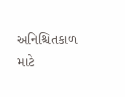અનિશ્ચિતકાળ માટે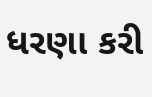ધરણા કરી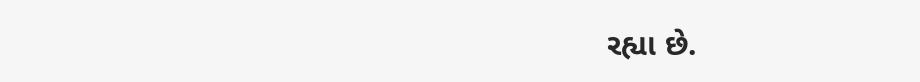રહ્યા છે.